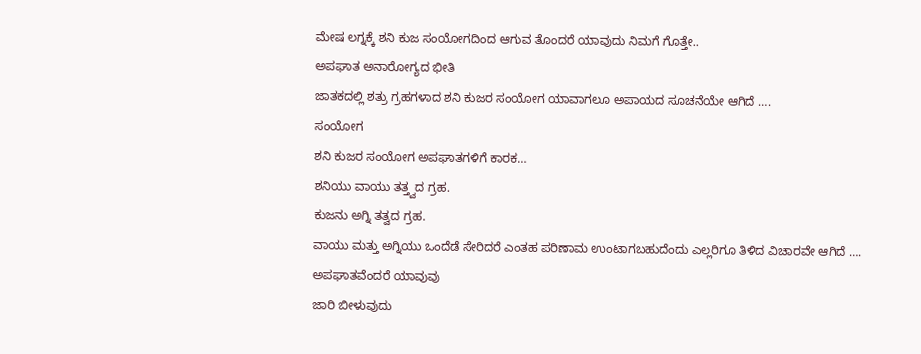ಮೇಷ ಲಗ್ನಕ್ಕೆ ಶನಿ ಕುಜ ಸಂಯೋಗದಿಂದ ಆಗುವ ತೊಂದರೆ ಯಾವುದು ನಿಮಗೆ ಗೊತ್ತೇ..
ಅಪಘಾತ ಅನಾರೋಗ್ಯದ ಭೀತಿ
ಜಾತಕದಲ್ಲಿ ಶತ್ರು ಗ್ರಹಗಳಾದ ಶನಿ ಕುಜರ ಸಂಯೋಗ ಯಾವಾಗಲೂ ಅಪಾಯದ ಸೂಚನೆಯೇ ಆಗಿದೆ ….
ಸಂಯೋಗ
ಶನಿ ಕುಜರ ಸಂಯೋಗ ಅಪಘಾತಗಳಿಗೆ ಕಾರಕ…
ಶನಿಯು ವಾಯು ತತ್ತ್ವದ ಗ್ರಹ.
ಕುಜನು ಅಗ್ನಿ ತತ್ವದ ಗ್ರಹ.
ವಾಯು ಮತ್ತು ಅಗ್ನಿಯು ಒಂದೆಡೆ ಸೇರಿದರೆ ಎಂತಹ ಪರಿಣಾಮ ಉಂಟಾಗಬಹುದೆಂದು ಎಲ್ಲರಿಗೂ ತಿಳಿದ ವಿಚಾರವೇ ಆಗಿದೆ ….
ಅಪಘಾತವೆಂದರೆ ಯಾವುವು
ಜಾರಿ ಬೀಳುವುದು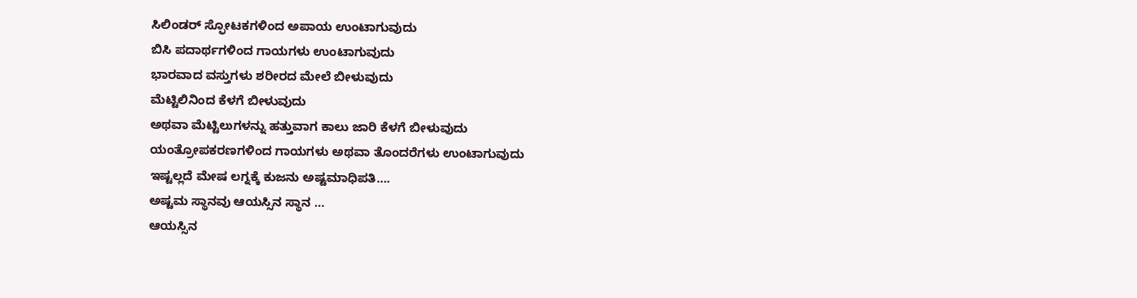ಸಿಲಿಂಡರ್ ಸ್ಫೋಟಕಗಳಿಂದ ಅಪಾಯ ಉಂಟಾಗುವುದು
ಬಿಸಿ ಪದಾರ್ಥಗಳಿಂದ ಗಾಯಗಳು ಉಂಟಾಗುವುದು
ಭಾರವಾದ ವಸ್ತುಗಳು ಶರೀರದ ಮೇಲೆ ಬೀಳುವುದು
ಮೆಟ್ಟಿಲಿನಿಂದ ಕೆಳಗೆ ಬೀಳುವುದು
ಅಥವಾ ಮೆಟ್ಟಿಲುಗಳನ್ನು ಹತ್ತುವಾಗ ಕಾಲು ಜಾರಿ ಕೆಳಗೆ ಬೀಳುವುದು
ಯಂತ್ರೋಪಕರಣಗಳಿಂದ ಗಾಯಗಳು ಅಥವಾ ತೊಂದರೆಗಳು ಉಂಟಾಗುವುದು
ಇಷ್ಟಲ್ಲದೆ ಮೇಷ ಲಗ್ನಕ್ಕೆ ಕುಜನು ಅಷ್ಟಮಾಧಿಪತಿ….
ಅಷ್ಟಮ ಸ್ಥಾನವು ಆಯಸ್ಸಿನ ಸ್ಥಾನ …
ಆಯಸ್ಸಿನ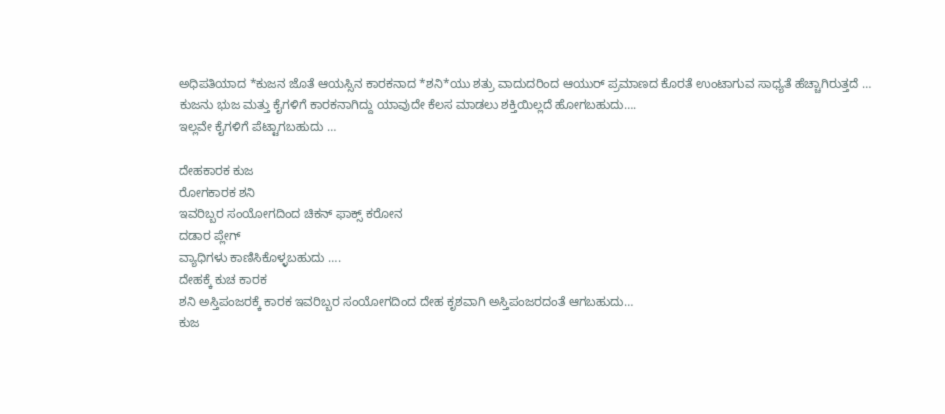ಅಧಿಪತಿಯಾದ *ಕುಜನ ಜೊತೆ ಆಯಸ್ಸಿನ ಕಾರಕನಾದ *ಶನಿ*ಯು ಶತ್ರು ವಾದುದರಿಂದ ಆಯುರ್ ಪ್ರಮಾಣದ ಕೊರತೆ ಉಂಟಾಗುವ ಸಾಧ್ಯತೆ ಹೆಚ್ಚಾಗಿರುತ್ತದೆ …
ಕುಜನು ಭುಜ ಮತ್ತು ಕೈಗಳಿಗೆ ಕಾರಕನಾಗಿದ್ದು ಯಾವುದೇ ಕೆಲಸ ಮಾಡಲು ಶಕ್ತಿಯಿಲ್ಲದೆ ಹೋಗಬಹುದು….
ಇಲ್ಲವೇ ಕೈಗಳಿಗೆ ಪೆಟ್ಟಾಗಬಹುದು …

ದೇಹಕಾರಕ ಕುಜ
ರೋಗಕಾರಕ ಶನಿ
ಇವರಿಬ್ಬರ ಸಂಯೋಗದಿಂದ ಚಿಕನ್ ಫಾಕ್ಸ್ ಕರೋನ
ದಡಾರ ಪ್ಲೇಗ್
ವ್ಯಾಧಿಗಳು ಕಾಣಿಸಿಕೊಳ್ಳಬಹುದು ….
ದೇಹಕ್ಕೆ ಕುಚ ಕಾರಕ
ಶನಿ ಅಸ್ತಿಪಂಜರಕ್ಕೆ ಕಾರಕ ಇವರಿಬ್ಬರ ಸಂಯೋಗದಿಂದ ದೇಹ ಕೃಶವಾಗಿ ಅಸ್ತಿಪಂಜರದಂತೆ ಆಗಬಹುದು…
ಕುಜ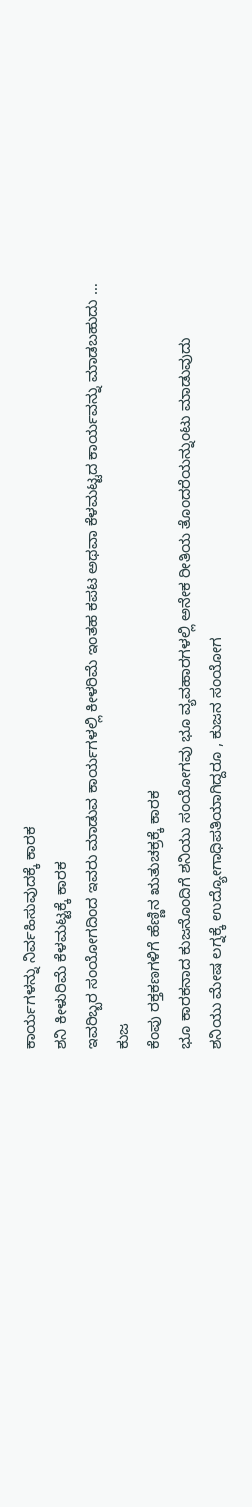ಕಾರ್ಯಗಳನ್ನು ನಿರ್ವಹಿಸುವುದಕ್ಕೆ ಕಾರಕ
ಶನಿ ಕೀಳುರಿಮೆ ಕೆಳಮಟ್ಟಕ್ಕೆ ಕಾರಕ
ಇವರಿಬ್ಬರ ಸಂಯೋಗದಿಂದ ಇವರು ಮಾಡುವ ಕಾರ್ಯಗಳಲ್ಲಿ ಕೀಳರಿಮೆ ಇಂತಹ ಕಪಟ ಅಥವಾ ಕೆಳಮಟ್ಟದ ಕಾರ್ಯವನ್ನು ಮಾಡಬಹುದು …
ಕುಜ
ಕೆಂಪು ರಕ್ತಕಣಗಳಿಗೆ ಹೆಣ್ಣಿನ ಋತುಚಕ್ರಕ್ಕೆ ಕಾರಕ
ಭೂ ಕಾರಕನಾದ ಕುಜನೊಂದಿಗೆ ಶನಿಯು ಸಂಯೋಗವು ಭೂ ವ್ಯವಹಾರಗಳಲ್ಲಿ ಅನೇಕ ರೀತಿಯ ತೊಂದರೆಯನ್ನುಂಟು ಮಾಡುವುದು
ಶನಿಯು ಮೇಷ ಲಗ್ನಕ್ಕೆ ಉದ್ಯೋಗಾಧಿಪತಿಯಾಗಿದ್ದರೂ , ಕುಜನ ಸಂಯೋಗ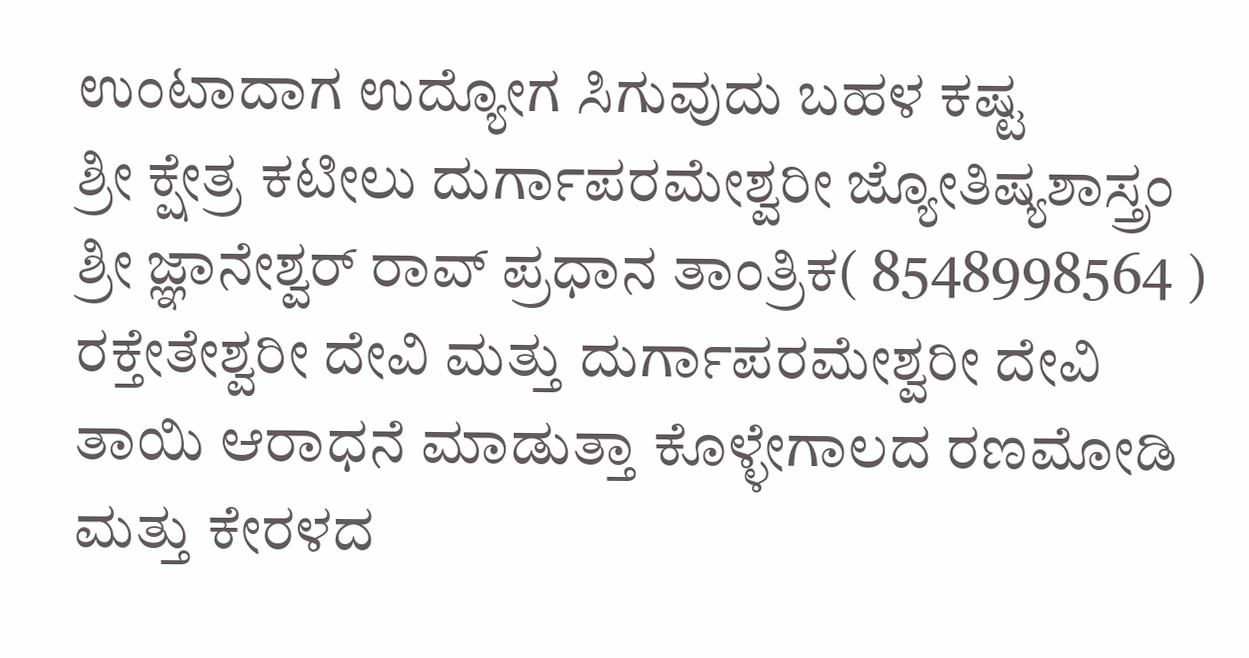ಉಂಟಾದಾಗ ಉದ್ಯೋಗ ಸಿಗುವುದು ಬಹಳ ಕಷ್ಟ
ಶ್ರೀ ಕ್ಷೇತ್ರ ಕಟೀಲು ದುರ್ಗಾಪರಮೇಶ್ವರೀ ಜ್ಯೋತಿಷ್ಯಶಾಸ್ತ್ರಂ ಶ್ರೀ ಜ್ಞಾನೇಶ್ವರ್ ರಾವ್ ಪ್ರಧಾನ ತಾಂತ್ರಿಕ( 8548998564 ) ರಕ್ತೇತೇಶ್ವರೀ ದೇವಿ ಮತ್ತು ದುರ್ಗಾಪರಮೇಶ್ವರೀ ದೇವಿ ತಾಯಿ ಆರಾಧನೆ ಮಾಡುತ್ತಾ ಕೊಳ್ಳೇಗಾಲದ ರಣಮೋಡಿ ಮತ್ತು ಕೇರಳದ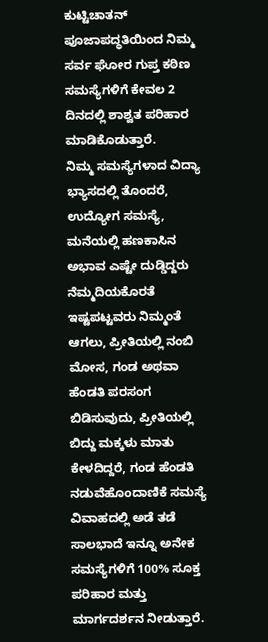ಕುಟ್ಟಿಚಾತನ್ ಪೂಜಾಪದ್ಧತಿಯಿಂದ ನಿಮ್ಮ ಸರ್ವ ಘೋರ ಗುಪ್ತ ಕಠಿಣ ಸಮಸ್ಯೆಗಳಿಗೆ ಕೇವಲ 2 ದಿನದಲ್ಲಿ ಶಾಶ್ವತ ಪರಿಹಾರ ಮಾಡಿಕೊಡುತ್ತಾರೆ.
ನಿಮ್ಮ ಸಮಸ್ಯೆಗಳಾದ ವಿದ್ಯಾ ಭ್ಯಾಸದಲ್ಲಿ ತೊಂದರೆ, ಉದ್ಯೋಗ ಸಮಸ್ಯೆ, ಮನೆಯಲ್ಲಿ ಹಣಕಾಸಿನ ಅಭಾವ ಎಷ್ಟೇ ದುಡ್ಡಿದ್ದರು ನೆಮ್ಮದಿಯಕೊರತೆ ಇಷ್ಟಪಟ್ಟವರು ನಿಮ್ಮಂತೆ ಆಗಲು, ಪ್ರೀತಿಯಲ್ಲಿ ನಂಬಿ ಮೋಸ, ಗಂಡ ಅಥವಾ ಹೆಂಡತಿ ಪರಸಂಗ ಬಿಡಿಸುವುದು, ಪ್ರೀತಿಯಲ್ಲಿ ಬಿದ್ದು ಮಕ್ಕಳು ಮಾತು ಕೇಳದಿದ್ದರೆ, ಗಂಡ ಹೆಂಡತಿ ನಡುವೆಹೊಂದಾಣಿಕೆ ಸಮಸ್ಯೆ ವಿವಾಹದಲ್ಲಿ ಅಡೆ ತಡೆ ಸಾಲಭಾದೆ ಇನ್ನೂ ಅನೇಕ ಸಮಸ್ಯೆಗಳಿಗೆ 100% ಸೂಕ್ತ ಪರಿಹಾರ ಮತ್ತು ಮಾರ್ಗದರ್ಶನ ನೀಡುತ್ತಾರೆ.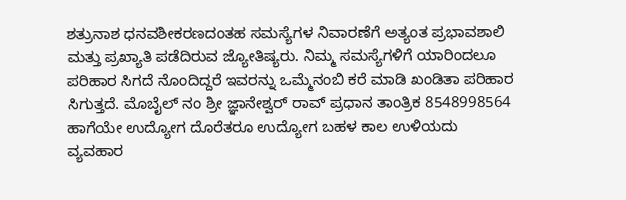ಶತ್ರುನಾಶ ಧನವಶೀಕರಣದಂತಹ ಸಮಸ್ಯೆಗಳ ನಿವಾರಣೆಗೆ ಅತ್ಯಂತ ಪ್ರಭಾವಶಾಲಿ ಮತ್ತು ಪ್ರಖ್ಯಾತಿ ಪಡೆದಿರುವ ಜ್ಯೋತಿಷ್ಯರು. ನಿಮ್ಮ ಸಮಸ್ಯೆಗಳಿಗೆ ಯಾರಿಂದಲೂ ಪರಿಹಾರ ಸಿಗದೆ ನೊಂದಿದ್ದರೆ ಇವರನ್ನು ಒಮ್ಮೆನಂಬಿ ಕರೆ ಮಾಡಿ ಖಂಡಿತಾ ಪರಿಹಾರ ಸಿಗುತ್ತದೆ. ಮೊಬೈಲ್ ನಂ ಶ್ರೀ ಜ್ಞಾನೇಶ್ವರ್ ರಾವ್ ಪ್ರಧಾನ ತಾಂತ್ರಿಕ 8548998564
ಹಾಗೆಯೇ ಉದ್ಯೋಗ ದೊರೆತರೂ ಉದ್ಯೋಗ ಬಹಳ ಕಾಲ ಉಳಿಯದು
ವ್ಯವಹಾರ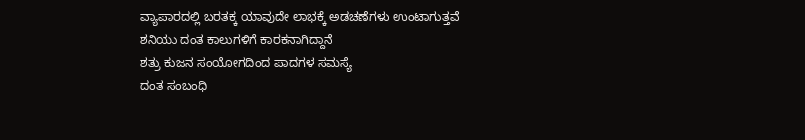ವ್ಯಾಪಾರದಲ್ಲಿ ಬರತಕ್ಕ ಯಾವುದೇ ಲಾಭಕ್ಕೆ ಅಡಚಣೆಗಳು ಉಂಟಾಗುತ್ತವೆ
ಶನಿಯು ದಂತ ಕಾಲುಗಳಿಗೆ ಕಾರಕನಾಗಿದ್ದಾನೆ
ಶತ್ರು ಕುಜನ ಸಂಯೋಗದಿಂದ ಪಾದಗಳ ಸಮಸ್ಯೆ
ದಂತ ಸಂಬಂಧಿ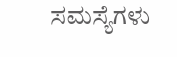ಸಮಸ್ಯೆಗಳು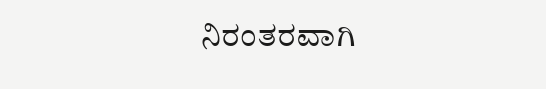ನಿರಂತರವಾಗಿ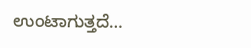ಉಂಟಾಗುತ್ತದೆ…